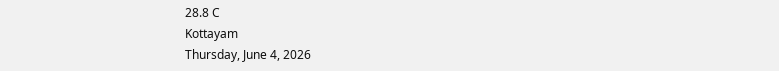28.8 C
Kottayam
Thursday, June 4, 2026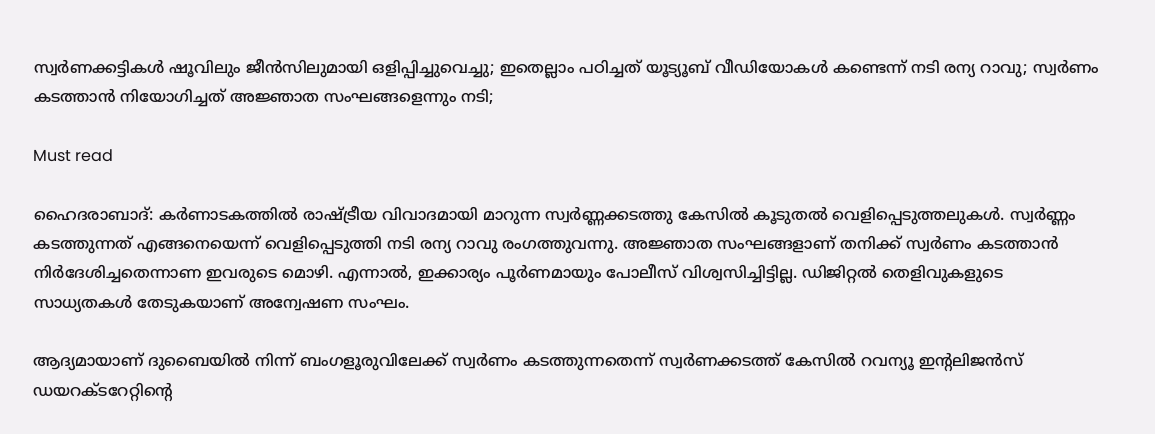സ്വര്‍ണക്കട്ടികള്‍ ഷൂവിലും ജീന്‍സിലുമായി ഒളിപ്പിച്ചുവെച്ചു; ഇതെല്ലാം പഠിച്ചത് യൂട്യൂബ് വീഡിയോകള്‍ കണ്ടെന്ന് നടി രന്യ റാവു; സ്വര്‍ണം കടത്താന്‍ നിയോഗിച്ചത് അജ്ഞാത സംഘങ്ങളെന്നും നടി;

Must read

ഹൈദരാബാദ്: കര്‍ണാടകത്തില്‍ രാഷ്ട്രീയ വിവാദമായി മാറുന്ന സ്വര്‍ണ്ണക്കടത്തു കേസില്‍ കൂടുതല്‍ വെളിപ്പെടുത്തലുകള്‍. സ്വര്‍ണ്ണം കടത്തുന്നത് എങ്ങനെയെന്ന് വെളിപ്പെടുത്തി നടി രന്യ റാവു രംഗത്തുവന്നു. അജ്ഞാത സംഘങ്ങളാണ് തനിക്ക് സ്വര്‍ണം കടത്താന്‍ നിര്‍ദേശിച്ചതെന്നാണ ഇവരുടെ മൊഴി. എന്നാല്‍, ഇക്കാര്യം പൂര്‍ണമായും പോലീസ് വിശ്വസിച്ചിട്ടില്ല. ഡിജിറ്റല്‍ തെളിവുകളുടെ സാധ്യതകള്‍ തേടുകയാണ് അന്വേഷണ സംഘം.

ആദ്യമായാണ് ദുബൈയില്‍ നിന്ന് ബംഗളൂരുവിലേക്ക് സ്വര്‍ണം കടത്തുന്നതെന്ന് സ്വര്‍ണക്കടത്ത് കേസില്‍ റവന്യൂ ഇന്റലിജന്‍സ് ഡയറക്ടറേറ്റിന്റെ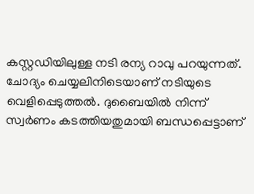കസ്റ്റഡിയിലുള്ള നടി രന്യ റാവു പറയുന്നത്. ചോദ്യം ചെയ്യലിനിടെയാണ് നടിയുടെ വെളിപ്പെടുത്തല്‍. ദുബൈയില്‍ നിന്ന് സ്വര്‍ണം കടത്തിയതുമായി ബന്ധപ്പെട്ടാണ്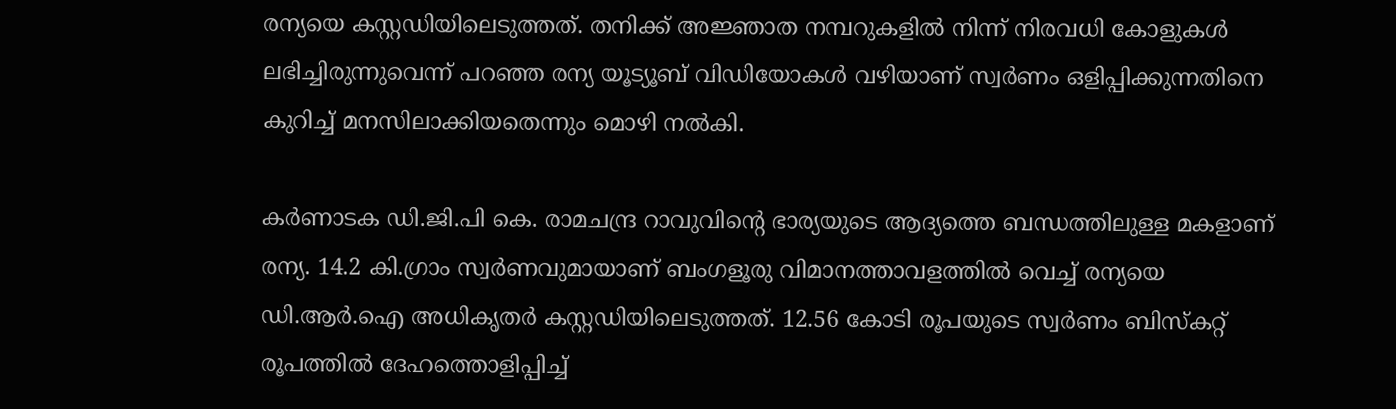രന്യയെ കസ്റ്റഡിയിലെടുത്തത്. തനിക്ക് അജ്ഞാത നമ്പറുകളില്‍ നിന്ന് നിരവധി കോളുകള്‍ ലഭിച്ചിരുന്നുവെന്ന് പറഞ്ഞ രന്യ യൂട്യൂബ് വിഡിയോകള്‍ വഴിയാണ് സ്വര്‍ണം ഒളിപ്പിക്കുന്നതിനെ കുറിച്ച് മനസിലാക്കിയതെന്നും മൊഴി നല്‍കി.

കര്‍ണാടക ഡി.ജി.പി കെ. രാമചന്ദ്ര റാവുവിന്റെ ഭാര്യയുടെ ആദ്യത്തെ ബന്ധത്തിലുള്ള മകളാണ് രന്യ. 14.2 കി.ഗ്രാം സ്വര്‍ണവുമായാണ് ബംഗളൂരു വിമാനത്താവളത്തില്‍ വെച്ച് രന്യയെ ഡി.ആര്‍.ഐ അധികൃതര്‍ കസ്റ്റഡിയിലെടുത്തത്. 12.56 കോടി രൂപയുടെ സ്വര്‍ണം ബിസ്‌കറ്റ് രൂപത്തില്‍ ദേഹത്തൊളിപ്പിച്ച്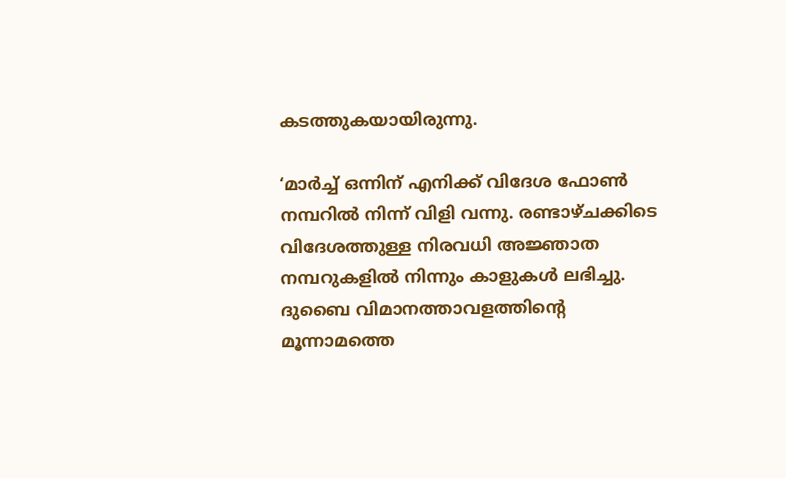കടത്തുകയായിരുന്നു.

‘മാര്‍ച്ച് ഒന്നിന് എനിക്ക് വിദേശ ഫോണ്‍ നമ്പറില്‍ നിന്ന് വിളി വന്നു. രണ്ടാഴ്ചക്കിടെ വിദേശത്തുള്ള നിരവധി അജ്ഞാത നമ്പറുകളില്‍ നിന്നും കാളുകള്‍ ലഭിച്ചു. ദുബൈ വിമാനത്താവളത്തിന്റെ മൂന്നാമത്തെ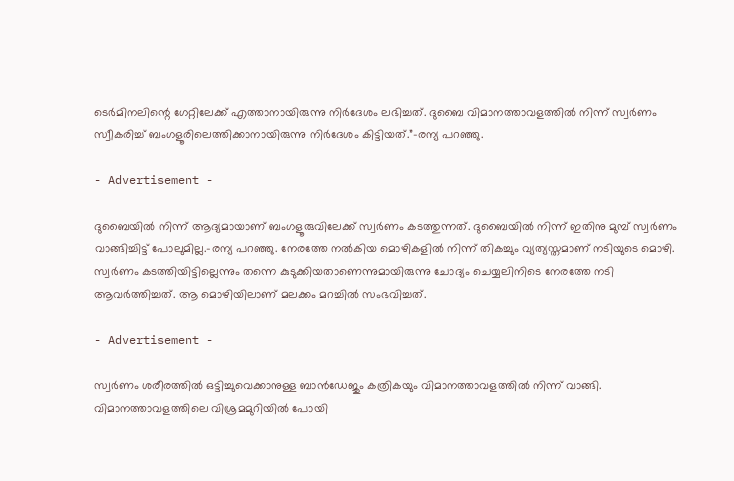ടെര്‍മിനലിന്റെ ഗേറ്റിലേക്ക് എത്താനായിരുന്നു നിര്‍ദേശം ലഭിച്ചത്. ദുബൈ വിമാനത്താവളത്തില്‍ നിന്ന് സ്വര്‍ണം സ്വീകരിച്ച് ബംഗളൂരിലെത്തിക്കാനായിരുന്നു നിര്‍ദേശം കിട്ടിയത്.”-രന്യ പറഞ്ഞു.

- Advertisement -

ദുബൈയില്‍ നിന്ന് ആദ്യമായാണ് ബംഗളൂരുവിലേക്ക് സ്വര്‍ണം കടത്തുന്നത്. ദുബൈയില്‍ നിന്ന് ഇതിനു മുമ്പ് സ്വര്‍ണം വാങ്ങിച്ചിട്ട് പോലുമില്ല.-രന്യ പറഞ്ഞു. നേരത്തേ നല്‍കിയ മൊഴികളില്‍ നിന്ന് തികച്ചും വ്യത്യസ്തമാണ് നടിയുടെ മൊഴി. സ്വര്‍ണം കടത്തിയിട്ടില്ലെന്നും തന്നെ കുടുക്കിയതാണെന്നുമായിരുന്നു ചോദ്യം ചെയ്യലിനിടെ നേരത്തേ നടി ആവര്‍ത്തിച്ചത്. ആ മൊഴിയിലാണ് മലക്കം മറച്ചില്‍ സംഭവിച്ചത്.

- Advertisement -

സ്വര്‍ണം ശരീരത്തില്‍ ഒട്ടിച്ചുവെക്കാനുള്ള ബാന്‍ഡേജും കത്രികയും വിമാനത്താവളത്തില്‍ നിന്ന് വാങ്ങി. വിമാനത്താവളത്തിലെ വിശ്രമമുറിയില്‍ പോയി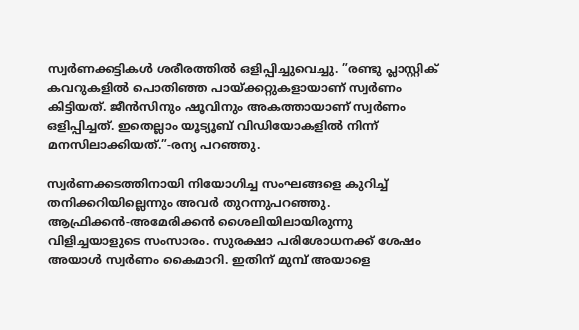സ്വര്‍ണക്കട്ടികള്‍ ശരീരത്തില്‍ ഒളിപ്പിച്ചുവെച്ചു. ”രണ്ടു പ്ലാസ്റ്റിക് കവറുകളില്‍ പൊതിഞ്ഞ പായ്ക്കറ്റുകളായാണ് സ്വര്‍ണം കിട്ടിയത്. ജീന്‍സിനും ഷൂവിനും അകത്തായാണ് സ്വര്‍ണം ഒളിപ്പിച്ചത്. ഇതെല്ലാം യൂട്യൂബ് വിഡിയോകളില്‍ നിന്ന് മനസിലാക്കിയത്.”-രന്യ പറഞ്ഞു.

സ്വര്‍ണക്കടത്തിനായി നിയോഗിച്ച സംഘങ്ങളെ കുറിച്ച് തനിക്കറിയില്ലെന്നും അവര്‍ തുറന്നുപറഞ്ഞു. ആഫ്രിക്കന്‍-അമേരിക്കന്‍ ശൈലിയിലായിരുന്നു വിളിച്ചയാളുടെ സംസാരം. സുരക്ഷാ പരിശോധനക്ക് ശേഷം അയാള്‍ സ്വര്‍ണം കൈമാറി. ഇതിന് മുമ്പ് അയാളെ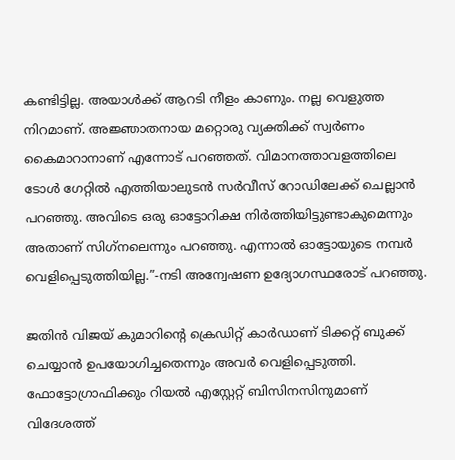കണ്ടിട്ടില്ല. അയാള്‍ക്ക് ആറടി നീളം കാണും. നല്ല വെളുത്ത നിറമാണ്. അജ്ഞാതനായ മറ്റൊരു വ്യക്തിക്ക് സ്വര്‍ണം കൈമാറാനാണ് എന്നോട് പറഞ്ഞത്. വിമാനത്താവളത്തിലെ ടോള്‍ ഗേറ്റില്‍ എത്തിയാലുടന്‍ സര്‍വീസ് റോഡിലേക്ക് ചെല്ലാന്‍ പറഞ്ഞു. അവിടെ ഒരു ഓട്ടോറിക്ഷ നിര്‍ത്തിയിട്ടുണ്ടാകുമെന്നും അതാണ് സിഗ്‌നലെന്നും പറഞ്ഞു. എന്നാല്‍ ഓട്ടോയുടെ നമ്പര്‍ വെളിപ്പെടുത്തിയില്ല.”-നടി അന്വേഷണ ഉദ്യോഗസ്ഥരോട് പറഞ്ഞു.

ജതിന്‍ വിജയ് കുമാറിന്റെ ക്രെഡിറ്റ് കാര്‍ഡാണ് ടിക്കറ്റ് ബുക്ക് ചെയ്യാന്‍ ഉപയോഗിച്ചതെന്നും അവര്‍ വെളിപ്പെടുത്തി. ഫോട്ടോഗ്രാഫിക്കും റിയല്‍ എസ്റ്റേറ്റ് ബിസിനസിനുമാണ് വിദേശത്ത്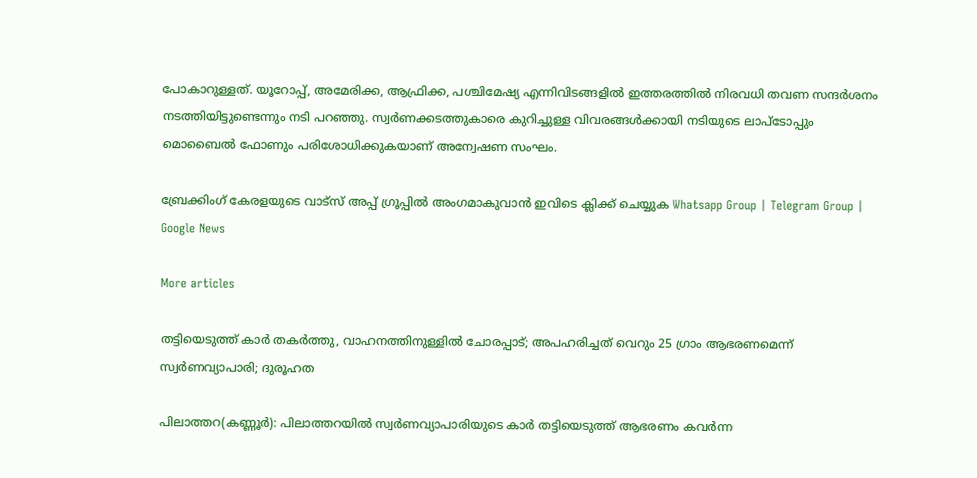പോകാറുള്ളത്. യൂറോപ്പ്, അമേരിക്ക, ആഫ്രിക്ക, പശ്ചിമേഷ്യ എന്നിവിടങ്ങളില്‍ ഇത്തരത്തില്‍ നിരവധി തവണ സന്ദര്‍ശനം നടത്തിയിട്ടുണ്ടെന്നും നടി പറഞ്ഞു. സ്വര്‍ണക്കടത്തുകാരെ കുറിച്ചുള്ള വിവരങ്ങള്‍ക്കായി നടിയുടെ ലാപ്‌ടോപ്പും മൊബൈല്‍ ഫോണും പരിശോധിക്കുകയാണ് അന്വേഷണ സംഘം.

ബ്രേക്കിംഗ് കേരളയുടെ വാട്സ് അപ്പ് ഗ്രൂപ്പിൽ അംഗമാകുവാൻ ഇവിടെ ക്ലിക്ക് ചെയ്യുക Whatsapp Group | Telegram Group | Google News

More articles

തട്ടിയെടുത്ത് കാർ തകർത്തു, വാഹനത്തിനുള്ളിൽ ചോരപ്പാട്; അപഹരിച്ചത് വെറും 25 ഗ്രാം ആഭരണമെന്ന് സ്വർണവ്യാപാരി; ദുരൂഹത

പിലാത്തറ(കണ്ണൂർ): പിലാത്തറയിൽ സ്വർണവ്യാപാരിയുടെ കാർ തട്ടിയെടുത്ത് ആഭരണം കവർന്ന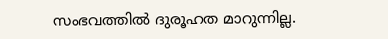സംഭവത്തിൽ ദുരൂഹത മാറുന്നില്ല.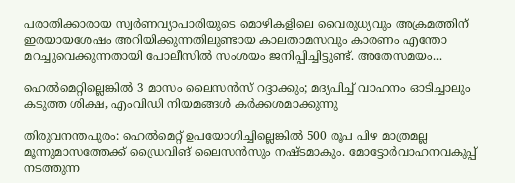പരാതിക്കാരായ സ്വർണവ്യാപാരിയുടെ മൊഴികളിലെ വൈരുധ്യവും അക്രമത്തിന് ഇരയായശേഷം അറിയിക്കുന്നതിലുണ്ടായ കാലതാമസവും കാരണം എന്തോ മറച്ചുവെക്കുന്നതായി പോലീസിൽ സംശയം ജനിപ്പിച്ചിട്ടുണ്ട്. അതേസമയം...

ഹെൽമെറ്റില്ലെങ്കിൽ 3 മാസം ലൈസൻസ് റദ്ദാക്കും; മദ്യപിച്ച് വാഹനം ഓടിച്ചാലും കടുത്ത ശിക്ഷ, എംവിഡി നിയമങ്ങൾ കർക്കശമാക്കുന്നു

തിരുവനന്തപുരം: ഹെൽമെറ്റ് ഉപയോഗിച്ചില്ലെങ്കിൽ 500 രൂപ പിഴ മാത്രമല്ല മൂന്നുമാസത്തേക്ക്‌ ഡ്രൈവിങ് ലൈസൻസും നഷ്ടമാകും. മോട്ടോർവാഹനവകുപ്പ് നടത്തുന്ന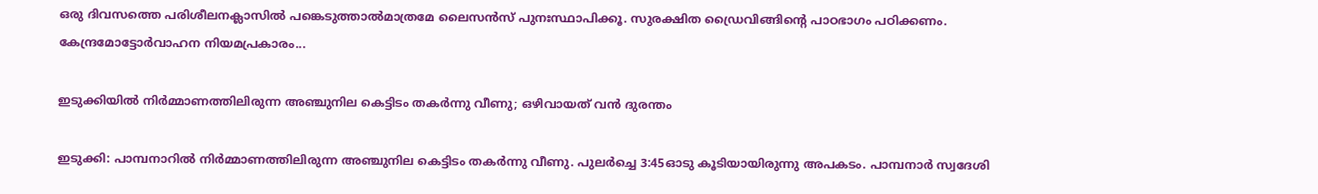ഒരു ദിവസത്തെ പരിശീലനക്ലാസിൽ പങ്കെടുത്താൽമാത്രമേ ലൈസൻസ് പുനഃസ്ഥാപിക്കൂ. സുരക്ഷിത ഡ്രൈവിങ്ങിന്റെ പാഠഭാഗം പഠിക്കണം. കേന്ദ്രമോട്ടോർവാഹന നിയമപ്രകാരം...

ഇടുക്കിയിൽ നിർമ്മാണത്തിലിരുന്ന അഞ്ചുനില കെട്ടിടം തകർന്നു വീണു; ഒഴിവായത് വൻ ദുരന്തം

ഇടുക്കി: പാമ്പനാറിൽ നിർമ്മാണത്തിലിരുന്ന അഞ്ചുനില കെട്ടിടം തകർന്നു വീണു. പുലർച്ചെ 3:45ഓടു കൂടിയായിരുന്നു അപകടം. പാമ്പനാർ സ്വദേശി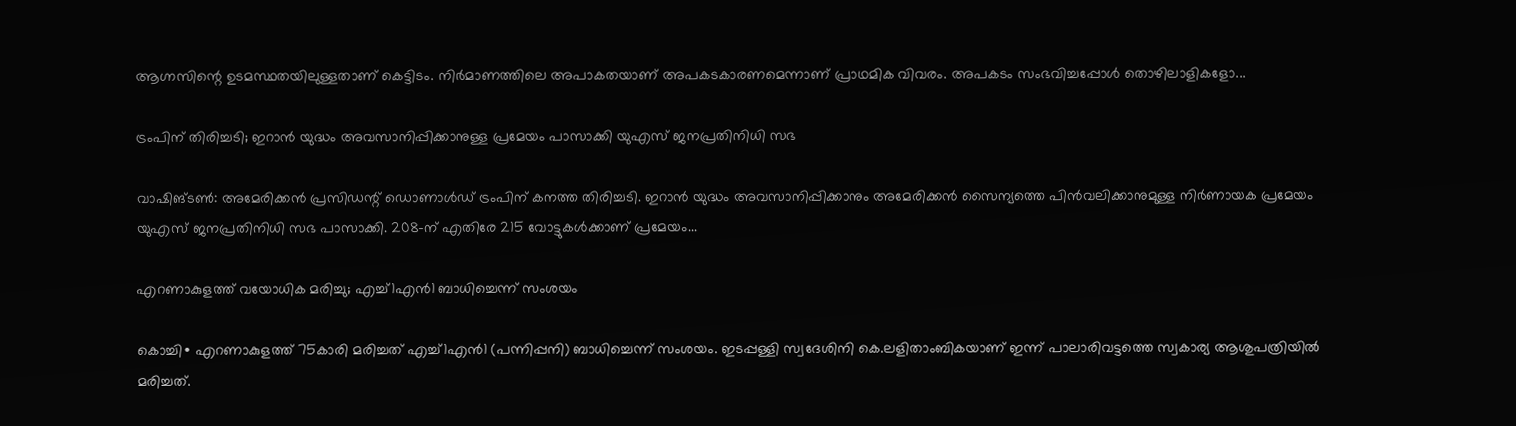ആഗ്നസിന്റെ ഉടമസ്ഥതയിലുള്ളതാണ് കെട്ടിടം. നിർമാണത്തിലെ അപാകതയാണ് അപകടകാരണമെന്നാണ് പ്രാഥമിക വിവരം. അപകടം സംഭവിച്ചപ്പോൾ തൊഴിലാളികളോ...

ട്രംപിന് തിരിച്ചടി; ഇറാൻ യുദ്ധം അവസാനിപ്പിക്കാനുള്ള പ്രമേയം പാസാക്കി യുഎസ് ജനപ്രതിനിധി സഭ

വാഷിങ്ടൺ: അമേരിക്കൻ പ്രസിഡന്റ് ഡൊണാൾഡ് ട്രംപിന് കനത്ത തിരിച്ചടി. ഇറാൻ യുദ്ധം അവസാനിപ്പിക്കാനും അമേരിക്കൻ സൈന്യത്തെ പിൻവലിക്കാനുമുള്ള നിർണായക പ്രമേയം യുഎസ് ജനപ്രതിനിധി സഭ പാസാക്കി. 208-ന് എതിരേ 215 വോട്ടുകൾക്കാണ് പ്രമേയം...

എറണാകുളത്ത് വയോധിക മരിച്ചു; എച്ച്1എൻ1 ബാധിച്ചെന്ന് സംശയം

കൊച്ചി∙ എറണാകുളത്ത് 75കാരി മരിച്ചത് എച്ച്1എൻ1 (പന്നിപ്പനി) ബാധിച്ചെന്ന് സംശയം. ഇടപ്പള്ളി സ്വദേശിനി കെ.ലളിതാംബികയാണ് ഇന്ന് പാലാരിവട്ടത്തെ സ്വകാര്യ ആശുപത്രിയിൽ മരിച്ചത്.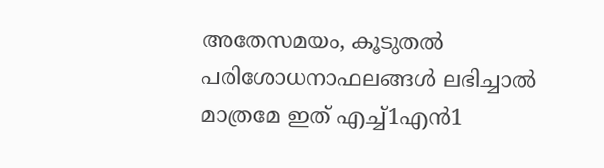അതേസമയം, കൂടുതൽ പരിശോധനാഫലങ്ങൾ ലഭിച്ചാൽ മാത്രമേ ഇത് എച്ച്1എൻ1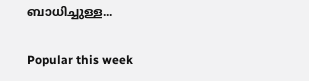ബാധിച്ചുള്ള...

Popular this week